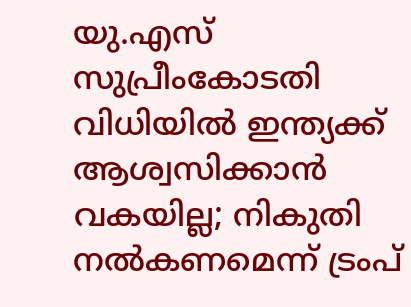യു.എസ് സുപ്രീംകോടതി വിധിയിൽ ഇന്ത്യക്ക് ആശ്വസിക്കാൻ വകയില്ല; നികുതി നൽകണമെന്ന് ട്രംപ്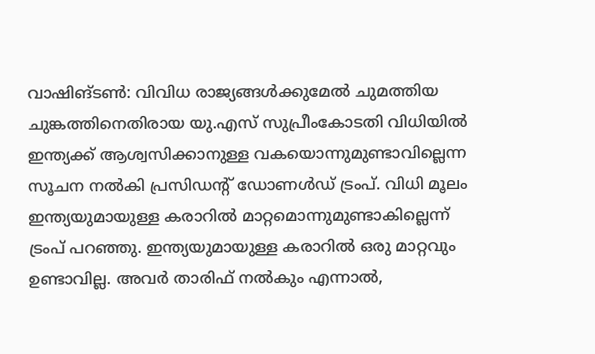വാഷിങ്ടൺ: വിവിധ രാജ്യങ്ങൾക്കുമേൽ ചുമത്തിയ ചുങ്കത്തിനെതിരായ യു.എസ് സുപ്രീംകോടതി വിധിയിൽ ഇന്ത്യക്ക് ആശ്വസിക്കാനുള്ള വകയൊന്നുമുണ്ടാവില്ലെന്ന സൂചന നൽകി പ്രസിഡന്റ് ഡോണൾഡ് ട്രംപ്. വിധി മൂലം ഇന്ത്യയുമായുള്ള കരാറിൽ മാറ്റമൊന്നുമുണ്ടാകില്ലെന്ന് ട്രംപ് പറഞ്ഞു. ഇന്ത്യയുമായുള്ള കരാറിൽ ഒരു മാറ്റവും ഉണ്ടാവില്ല. അവർ താരിഫ് നൽകും എന്നാൽ,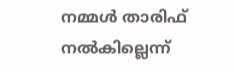നമ്മൾ താരിഫ് നൽകില്ലെന്ന്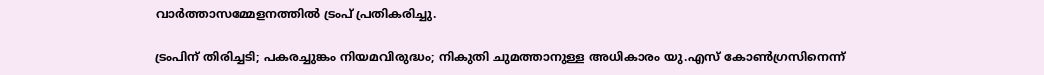വാർത്താസമ്മേളനത്തിൽ ട്രംപ് പ്രതികരിച്ചു.

ട്രംപിന് തിരിച്ചടി; പകരച്ചുങ്കം നിയമവിരുദ്ധം; നികുതി ചുമത്താനുള്ള അധികാരം യു.എസ് കോൺഗ്രസിനെന്ന്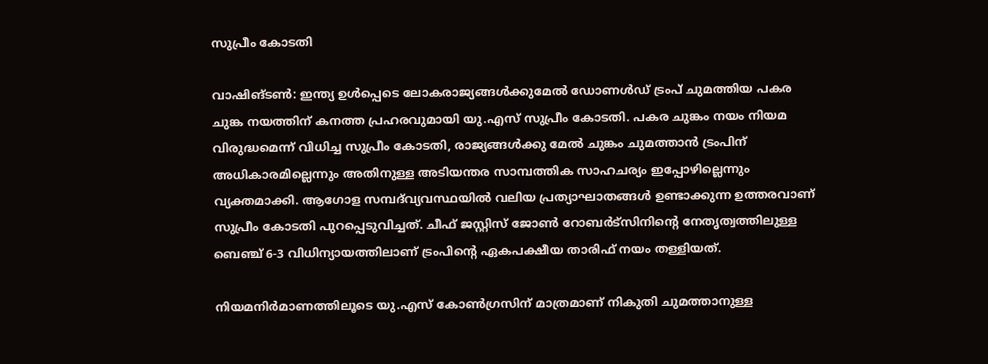സുപ്രീം കോടതി

വാഷിങ്ടൺ: ഇന്ത്യ ഉൾപ്പെടെ ലോകരാജ്യങ്ങൾക്കുമേൽ ഡോണൾഡ് ട്രംപ് ചുമത്തിയ പകര ചുങ്ക നയത്തിന് കനത്ത പ്രഹരവുമായി യു.എസ് സുപ്രീം കോടതി. പകര ചുങ്കം നയം നിയമ വിരുദ്ധമെന്ന് വിധിച്ച സുപ്രീം കോടതി, രാജ്യങ്ങൾക്കു മേൽ ചുങ്കം ചുമത്താൻ ട്രംപിന് അധികാരമില്ലെന്നും അതിനുള്ള അടിയന്തര സാമ്പത്തിക സാഹചര്യം ഇപ്പോഴില്ലെന്നും വ്യക്തമാക്കി. ആഗോള സമ്പദ്‌വ്യവസ്ഥയിൽ വലിയ പ്രത്യാഘാതങ്ങൾ ഉണ്ടാക്കുന്ന ഉത്തരവാണ് സുപ്രീം കോടതി പുറപ്പെടുവിച്ചത്. ചീഫ് ജസ്റ്റിസ് ജോൺ റോബർട്സിനിന്റെ നേതൃത്വത്തിലുള്ള ബെഞ്ച് 6-3 വിധിന്യായത്തിലാണ് ട്രംപിന്റെ ഏകപക്ഷീയ താരിഫ് നയം തള്ളിയത്.

നിയമനിർമാണത്തിലൂടെ യു.എസ് കോൺഗ്രസിന് മാത്രമാണ് നികുതി ചുമത്താനുള്ള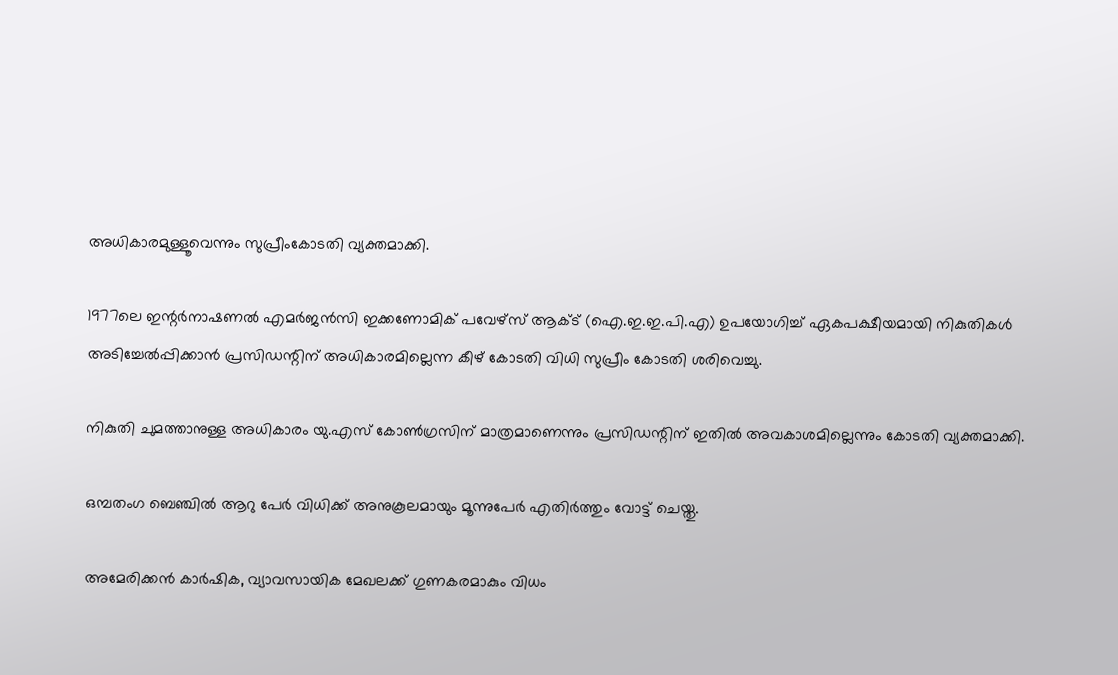അധികാരമുള്ളൂവെന്നും സുപ്രീംകോടതി വ്യക്തമാക്കി.

1977ലെ ഇന്റർനാഷണൽ എമർജൻസി ഇക്കണോമിക് പവേഴ്‌സ് ആക്ട് (ഐ.ഇ.ഇ.പി.എ) ഉപയോഗിച്ച് ഏകപക്ഷീയമായി നികുതികൾ അടിച്ചേൽപ്പിക്കാൻ പ്രസിഡന്റിന് അധികാരമില്ലെന്ന കീഴ് കോടതി വിധി സുപ്രീം കോടതി ശരിവെച്ചു.

നികുതി ചുമത്താനുള്ള അധികാരം യു.എസ് കോൺഗ്രസിന് മാത്രമാണെന്നും പ്രസിഡന്റിന് ഇതിൽ അവകാശമില്ലെന്നും കോടതി വ്യക്തമാക്കി.

ഒമ്പതംഗ ബെഞ്ചിൽ ആറു പേർ വിധിക്ക് അനുകൂലമായും മൂന്നുപേർ എതിർത്തും വോട്ട് ചെയ്തു.

അമേരിക്കൻ കാർഷിക, വ്യാവസായിക മേഖലക്ക് ഗുണകരമാകും വിധം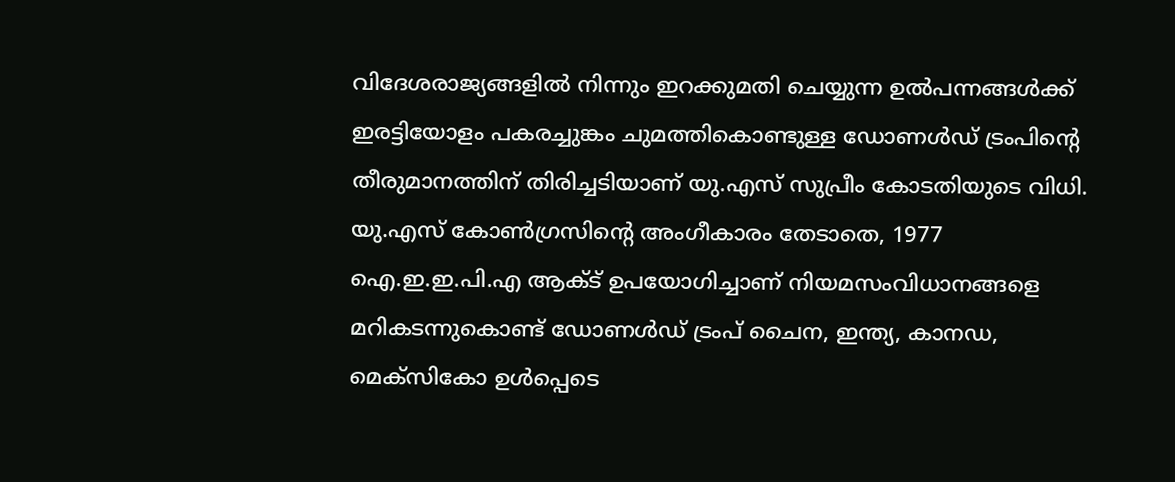വിദേശരാജ്യങ്ങളിൽ നിന്നും ഇറക്കുമതി ചെയ്യുന്ന ഉൽപന്നങ്ങൾക്ക് ഇരട്ടിയോളം പകരച്ചുങ്കം ചുമത്തികൊണ്ടുള്ള ഡോണൾഡ് ട്രംപിന്റെ തീരുമാനത്തിന് തിരിച്ചടിയാണ് യു.എസ് സുപ്രീം കോടതിയുടെ വിധി. യു.എസ് കോൺഗ്രസിന്റെ അംഗീകാരം തേടാതെ, 1977 ഐ.ഇ.ഇ.പി.എ ആക്ട് ഉപയോഗിച്ചാണ് നിയമസംവിധാനങ്ങളെ മറികടന്നുകൊണ്ട് ഡോണൾഡ് ട്രംപ് ചൈന, ഇന്ത്യ, കാനഡ, മെക്സികോ ഉൾപ്പെടെ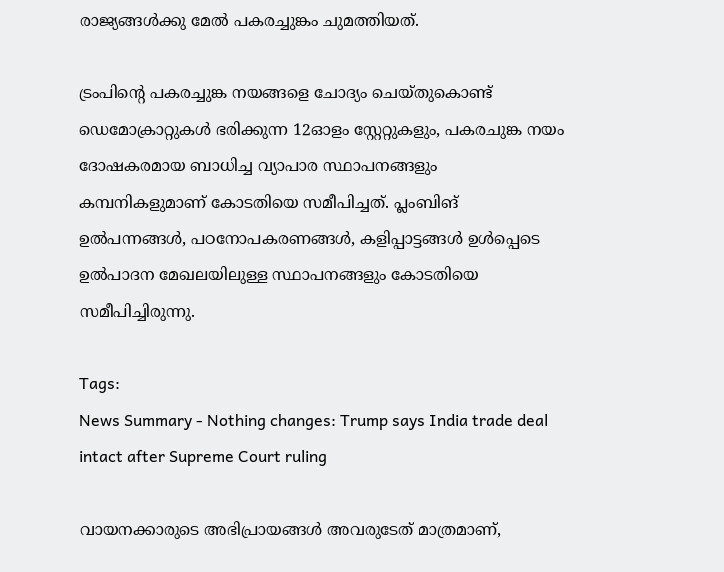രാജ്യങ്ങൾക്കു മേൽ പകരച്ചുങ്കം ചുമത്തിയത്.

ട്രംപിന്റെ പകരച്ചുങ്ക നയങ്ങളെ ചോദ്യം ചെയ്തുകൊണ്ട് ഡെമോക്രാറ്റുകൾ ഭരിക്കുന്ന 12ഓളം സ്റ്റേറ്റുകളും, പകരചുങ്ക നയം ദോഷകരമായ ബാധിച്ച വ്യാപാര സ്ഥാപനങ്ങളും കമ്പനികളുമാണ് കോടതിയെ സമീപിച്ചത്. പ്ലംബിങ് ഉൽപന്നങ്ങൾ, പഠനോപകരണങ്ങൾ, കളിപ്പാട്ടങ്ങൾ ഉൾപ്പെടെ ഉൽപാദന മേഖലയിലുള്ള സ്ഥാപനങ്ങളും കോടതിയെ സമീപിച്ചിരുന്നു.

Tags:
News Summary - Nothing changes: Trump says India trade deal intact after Supreme Court ruling

വായനക്കാരുടെ അഭിപ്രായങ്ങള്‍ അവരുടേത് മാത്രമാണ്,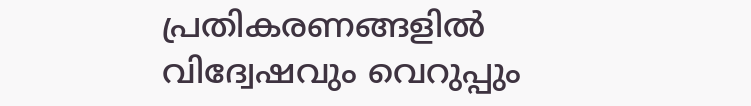പ്രതികരണങ്ങളിൽ വിദ്വേഷവും വെറുപ്പും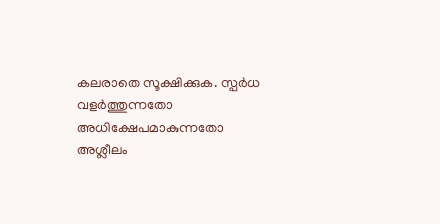കലരാതെ സൂക്ഷിക്കുക. സ്പർധ വളർത്തുന്നതോ അധിക്ഷേപമാകുന്നതോ അശ്ലീലം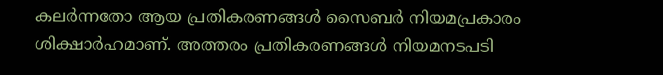കലർന്നതോ ആയ പ്രതികരണങ്ങൾ സൈബർ നിയമപ്രകാരം ശിക്ഷാർഹമാണ്. അത്തരം പ്രതികരണങ്ങൾ നിയമനടപടി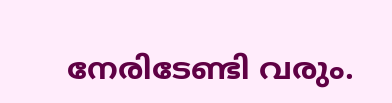നേരിടേണ്ടി വരും.